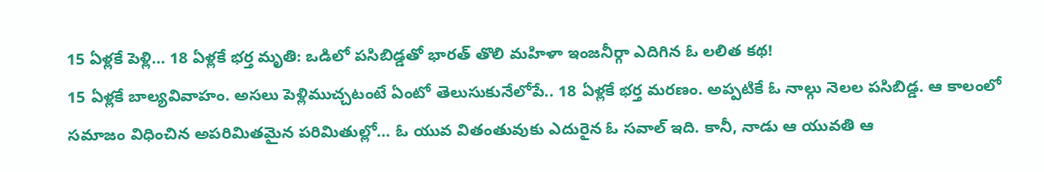15 ఏళ్లకే పెళ్లి… 18 ఏళ్లకే భర్త మృతి: ఒడిలో పసిబిడ్డతో భారత్ తొలి మహిళా ఇంజనీర్గా ఎదిగిన ఓ లలిత కథ!
15 ఏళ్లకే బాల్యవివాహం. అసలు పెళ్లిముచ్చటంటే ఏంటో తెలుసుకునేలోపే.. 18 ఏళ్లకే భర్త మరణం. అప్పటికే ఓ నాల్గు నెలల పసిబిడ్డ. ఆ కాలంలో సమాజం విధించిన అపరిమితమైన పరిమితుల్లో… ఓ యువ వితంతువుకు ఎదురైన ఓ సవాల్ ఇది. కానీ, నాడు ఆ యువతి ఆ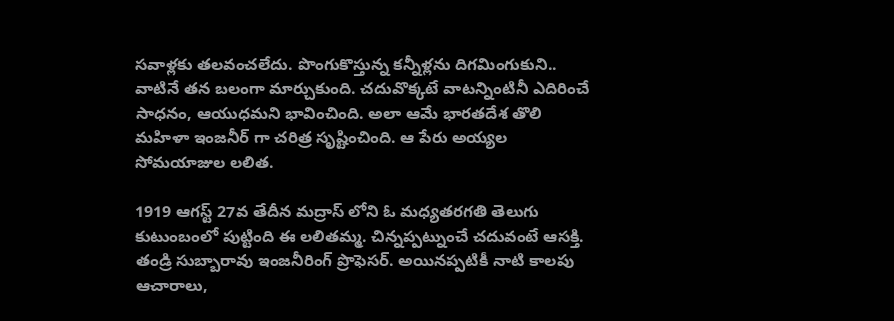సవాళ్లకు తలవంచలేదు. పొంగుకొస్తున్న కన్నీళ్లను దిగమింగుకుని.. వాటినే తన బలంగా మార్చుకుంది. చదువొక్కటే వాటన్నింటినీ ఎదిరించే సాధనం, ఆయుధమని భావించింది. అలా ఆమే భారతదేశ తొలి మహిళా ఇంజనీర్ గా చరిత్ర సృష్టించింది. ఆ పేరు అయ్యల సోమయాజుల లలిత.

1919 ఆగస్ట్ 27వ తేదీన మద్రాస్ లోని ఓ మధ్యతరగతి తెలుగు కుటుంబంలో పుట్టింది ఈ లలితమ్మ. చిన్నప్పట్నుంచే చదువంటే ఆసక్తి. తండ్రి సుబ్బారావు ఇంజనీరింగ్ ప్రొఫెసర్. అయినప్పటికీ నాటి కాలపు ఆచారాలు,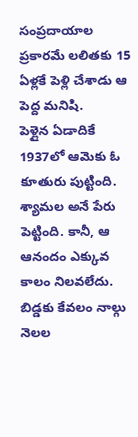సంప్రదాయాల ప్రకారమే లలితకు 15 ఏళ్లకే పెళ్లి చేశాడు ఆ పెద్ద మనిషి.
పెళ్లైన ఏడాదికే 1937లో ఆమెకు ఓ కూతురు పుట్టింది. శ్యామల అనే పేరు పెట్టింది. కానీ, ఆ ఆనందం ఎక్కువ కాలం నిలవలేదు. బిడ్డకు కేవలం నాల్గు నెలల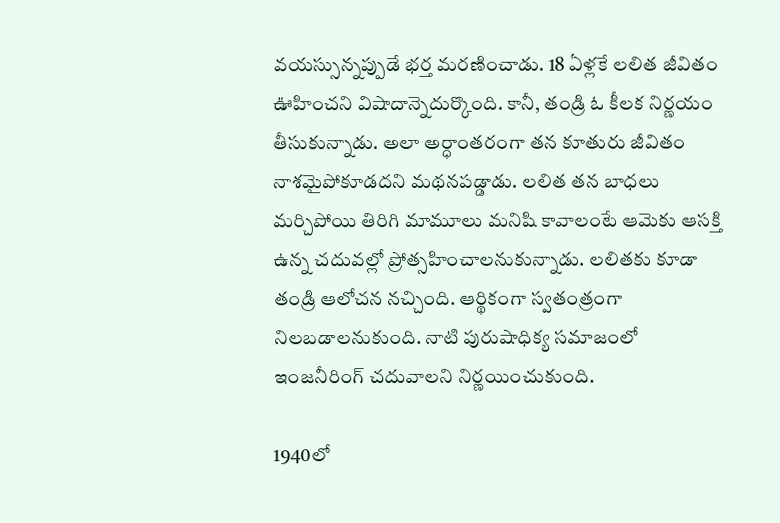వయస్సున్నప్పుడే భర్త మరణించాడు. 18 ఏళ్లకే లలిత జీవితం ఊహించని విషాదాన్నెదుర్కొంది. కానీ, తండ్రి ఓ కీలక నిర్ణయం తీసుకున్నాడు. అలా అర్ధాంతరంగా తన కూతురు జీవితం నాశమైపోకూడదని మథనపడ్డాడు. లలిత తన బాధలు మర్చిపోయి తిరిగి మామూలు మనిషి కావాలంటే ఆమెకు ఆసక్తి ఉన్న చదువల్లో ప్రోత్సహించాలనుకున్నాడు. లలితకు కూడా తండ్రి ఆలోచన నచ్చింది. ఆర్థికంగా స్వతంత్రంగా నిలబడాలనుకుంది. నాటి పురుషాధిక్య సమాజంలో ఇంజనీరింగ్ చదువాలని నిర్ణయించుకుంది.

1940లో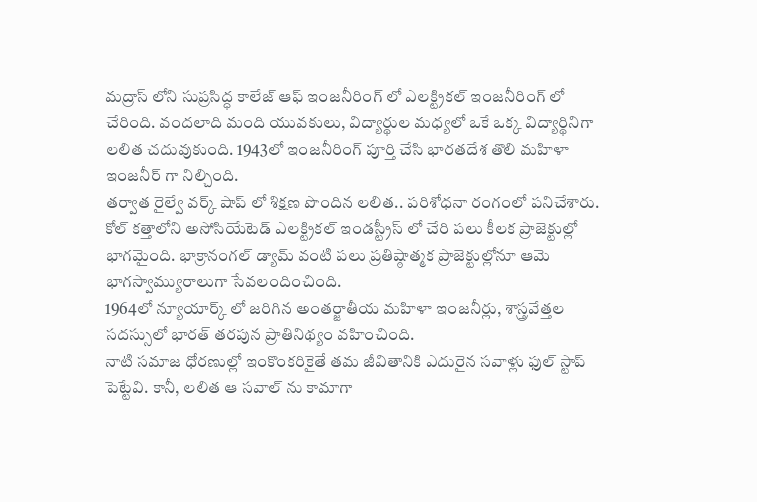మద్రాస్ లోని సుప్రసిద్ధ కాలేజ్ ఆఫ్ ఇంజనీరింగ్ లో ఎలక్ట్రికల్ ఇంజనీరింగ్ లో చేరింది. వందలాది మంది యువకులు, విద్యార్థుల మధ్యలో ఒకే ఒక్క విద్యార్థినిగా లలిత చదువుకుంది. 1943లో ఇంజనీరింగ్ పూర్తి చేసి భారతదేశ తొలి మహిళా ఇంజనీర్ గా నిల్చింది.
తర్వాత రైల్వే వర్క్ షాప్ లో శిక్షణ పొందిన లలిత.. పరిశోధనా రంగంలో పనిచేశారు. కోల్ కత్తాలోని అసోసియేటెడ్ ఎలక్ట్రికల్ ఇండస్ట్రీస్ లో చేరి పలు కీలక ప్రాజెక్టుల్లో భాగమైంది. భాక్రానంగల్ డ్యామ్ వంటి పలు ప్రతిష్ఠాత్మక ప్రాజెక్టుల్లోనూ ఆమె భాగస్వామ్యురాలుగా సేవలందించింది.
1964లో న్యూయార్క్ లో జరిగిన అంతర్జాతీయ మహిళా ఇంజనీర్లు, శాస్త్రవేత్తల సదస్సులో భారత్ తరపున ప్రాతినిథ్యం వహించింది.
నాటి సమాజ ధోరణుల్లో ఇంకొంకరికైతే తమ జీవితానికి ఎదురైన సవాళ్లు ఫుల్ స్టాప్ పెట్టేవి. కానీ, లలిత ఆ సవాల్ ను కామాగా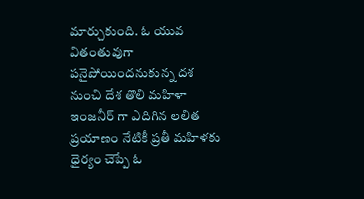మార్చుకుంది. ఓ యువ వితంతువుగా పనైపోయిందనుకున్న దశ నుంచి దేశ తొలి మహిళా ఇంజనీర్ గా ఎదిగిన లలిత ప్రయాణం నేటికీ ప్రతీ మహిళకు ధైర్యం చెప్పే ఓ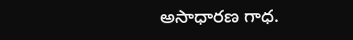అసాధారణ గాధ.